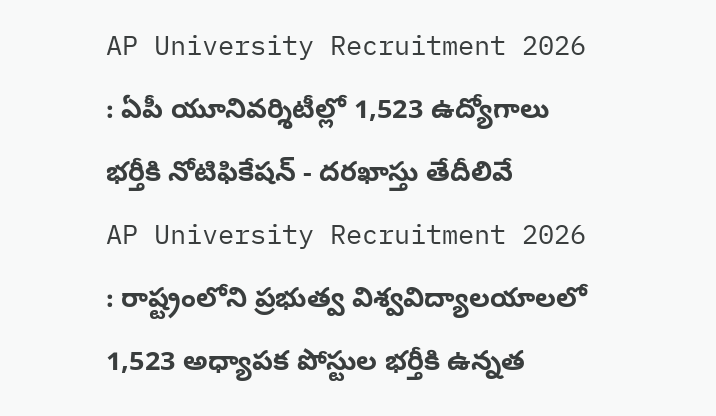AP University Recruitment 2026 : ఏపీ యూనివర్శిటీల్లో 1,523 ఉద్యోగాలు భర్తీకి నోటిఫికేషన్ - దరఖాస్తు తేదీలివే
AP University Recruitment 2026 : రాష్ట్రంలోని ప్రభుత్వ విశ్వవిద్యాలయాలలో 1,523 అధ్యాపక పోస్టుల భర్తీకి ఉన్నత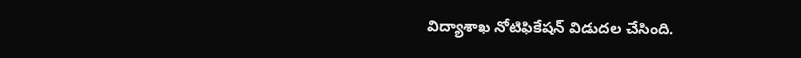విద్యాశాఖ నోటిఫికేషన్ విడుదల చేసింది.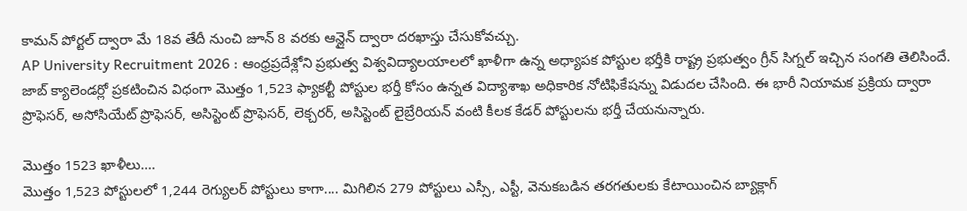కామన్ పోర్టల్ ద్వారా మే 18వ తేదీ నుంచి జూన్ 8 వరకు ఆన్లైన్ ద్వారా దరఖాస్తు చేసుకోవచ్చు.
AP University Recruitment 2026 : ఆంధ్రప్రదేశ్లోని ప్రభుత్వ విశ్వవిద్యాలయాలలో ఖాళీగా ఉన్న అధ్యాపక పోస్టుల భర్తీకి రాష్ట్ర ప్రభుత్వం గ్రీన్ సిగ్నల్ ఇచ్చిన సంగతి తెలిసిందే. జాబ్ క్యాలెండర్లో ప్రకటించిన విధంగా మొత్తం 1,523 ఫ్యాకల్టీ పోస్టుల భర్తీ కోసం ఉన్నత విద్యాశాఖ అధికారిక నోటిఫికేషన్ను విడుదల చేసింది. ఈ భారీ నియామక ప్రక్రియ ద్వారా ప్రొఫెసర్, అసోసియేట్ ప్రొఫెసర్, అసిస్టెంట్ ప్రొఫెసర్, లెక్చరర్, అసిస్టెంట్ లైబ్రేరియన్ వంటి కీలక కేడర్ పోస్టులను భర్తీ చేయనున్నారు.

మొత్తం 1523 ఖాళీలు….
మొత్తం 1,523 పోస్టులలో 1,244 రెగ్యులర్ పోస్టులు కాగా.... మిగిలిన 279 పోస్టులు ఎస్సీ, ఎస్టీ, వెనుకబడిన తరగతులకు కేటాయించిన బ్యాక్లాగ్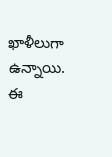ఖాళీలుగా ఉన్నాయి. ఈ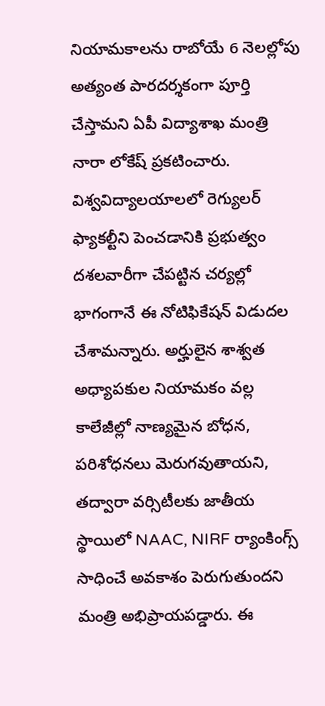నియామకాలను రాబోయే 6 నెలల్లోపు అత్యంత పారదర్శకంగా పూర్తి చేస్తామని ఏపీ విద్యాశాఖ మంత్రి నారా లోకేష్ ప్రకటించారు. విశ్వవిద్యాలయాలలో రెగ్యులర్ ఫ్యాకల్టీని పెంచడానికి ప్రభుత్వం దశలవారీగా చేపట్టిన చర్యల్లో భాగంగానే ఈ నోటిఫికేషన్ విడుదల చేశామన్నారు. అర్హులైన శాశ్వత అధ్యాపకుల నియామకం వల్ల కాలేజీల్లో నాణ్యమైన బోధన, పరిశోధనలు మెరుగవుతాయని, తద్వారా వర్సిటీలకు జాతీయ స్థాయిలో NAAC, NIRF ర్యాంకింగ్స్ సాధించే అవకాశం పెరుగుతుందని మంత్రి అభిప్రాయపడ్డారు. ఈ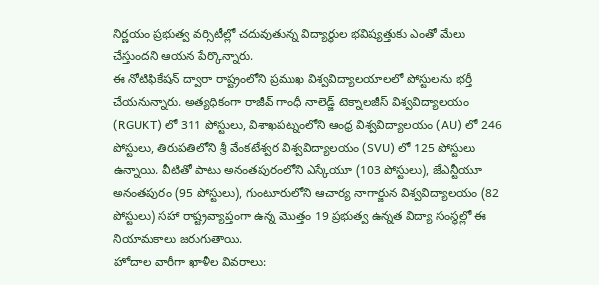నిర్ణయం ప్రభుత్వ వర్సిటీల్లో చదువుతున్న విద్యార్థుల భవిష్యత్తుకు ఎంతో మేలు చేస్తుందని ఆయన పేర్కొన్నారు.
ఈ నోటిఫికేషన్ ద్వారా రాష్ట్రంలోని ప్రముఖ విశ్వవిద్యాలయాలలో పోస్టులను భర్తీ చేయనున్నారు. అత్యధికంగా రాజీవ్ గాంధీ నాలెడ్జ్ టెక్నాలజీస్ విశ్వవిద్యాలయం (RGUKT) లో 311 పోస్టులు, విశాఖపట్నంలోని ఆంధ్ర విశ్వవిద్యాలయం (AU) లో 246 పోస్టులు, తిరుపతిలోని శ్రీ వేంకటేశ్వర విశ్వవిద్యాలయం (SVU) లో 125 పోస్టులు ఉన్నాయి. వీటితో పాటు అనంతపురంలోని ఎస్కేయూ (103 పోస్టులు), జేఎన్టీయూ అనంతపురం (95 పోస్టులు), గుంటూరులోని ఆచార్య నాగార్జున విశ్వవిద్యాలయం (82 పోస్టులు) సహా రాష్ట్రవ్యాప్తంగా ఉన్న మొత్తం 19 ప్రభుత్వ ఉన్నత విద్యా సంస్థల్లో ఈ నియామకాలు జరుగుతాయి.
హోదాల వారీగా ఖాళీల వివరాలు: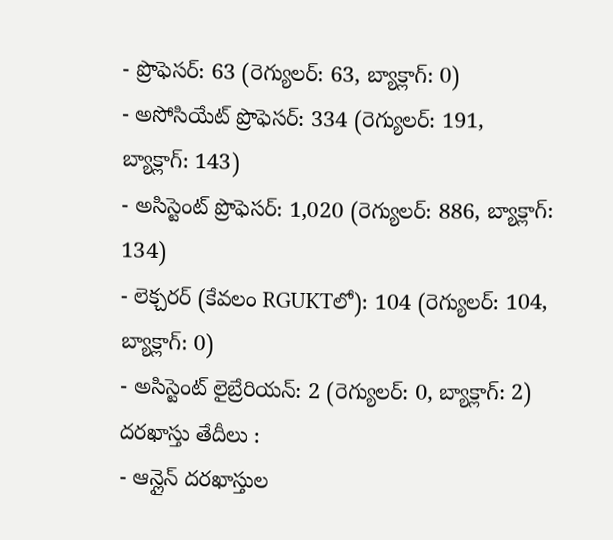- ప్రొఫెసర్: 63 (రెగ్యులర్: 63, బ్యాక్లాగ్: 0)
- అసోసియేట్ ప్రొఫెసర్: 334 (రెగ్యులర్: 191, బ్యాక్లాగ్: 143)
- అసిస్టెంట్ ప్రొఫెసర్: 1,020 (రెగ్యులర్: 886, బ్యాక్లాగ్: 134)
- లెక్చరర్ (కేవలం RGUKTలో): 104 (రెగ్యులర్: 104, బ్యాక్లాగ్: 0)
- అసిస్టెంట్ లైబ్రేరియన్: 2 (రెగ్యులర్: 0, బ్యాక్లాగ్: 2)
దరఖాస్తు తేదీలు :
- ఆన్లైన్ దరఖాస్తుల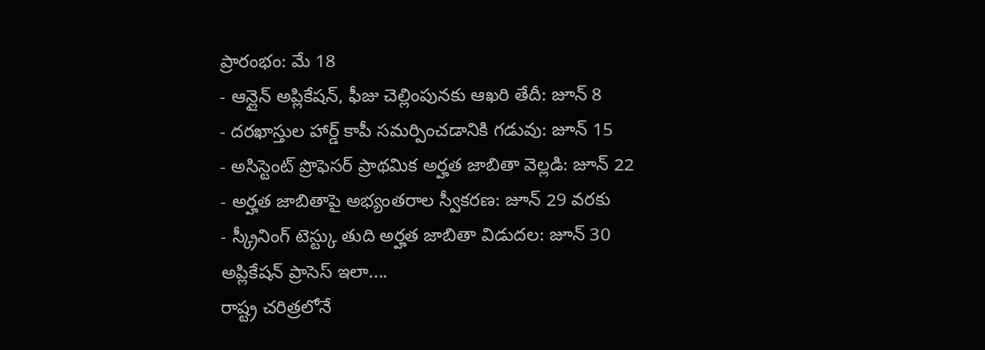ప్రారంభం: మే 18
- ఆన్లైన్ అప్లికేషన్, ఫీజు చెల్లింపునకు ఆఖరి తేదీ: జూన్ 8
- దరఖాస్తుల హార్డ్ కాపీ సమర్పించడానికి గడువు: జూన్ 15
- అసిస్టెంట్ ప్రొఫెసర్ ప్రాథమిక అర్హత జాబితా వెల్లడి: జూన్ 22
- అర్హత జాబితాపై అభ్యంతరాల స్వీకరణ: జూన్ 29 వరకు
- స్క్రీనింగ్ టెస్ట్కు తుది అర్హత జాబితా విడుదల: జూన్ 30
అప్లికేషన్ ప్రాసెస్ ఇలా....
రాష్ట్ర చరిత్రలోనే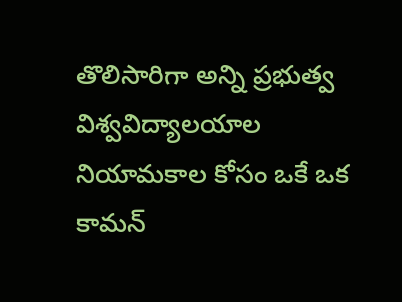తొలిసారిగా అన్ని ప్రభుత్వ విశ్వవిద్యాలయాల నియామకాల కోసం ఒకే ఒక కామన్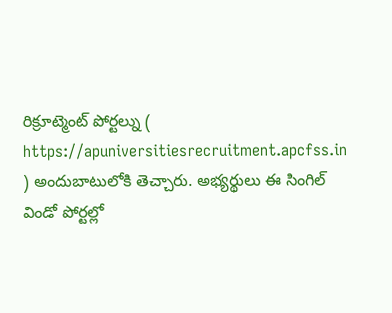రిక్రూట్మెంట్ పోర్టల్ను ( https://apuniversitiesrecruitment.apcfss.in ) అందుబాటులోకి తెచ్చారు. అభ్యర్థులు ఈ సింగిల్ విండో పోర్టల్లో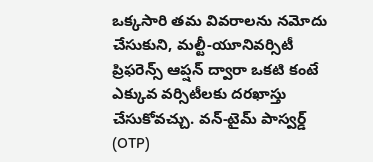ఒక్కసారి తమ వివరాలను నమోదు చేసుకుని, మల్టీ-యూనివర్సిటీ ప్రిఫరెన్స్ ఆప్షన్ ద్వారా ఒకటి కంటే ఎక్కువ వర్సిటీలకు దరఖాస్తు చేసుకోవచ్చు. వన్-టైమ్ పాస్వర్డ్ (OTP)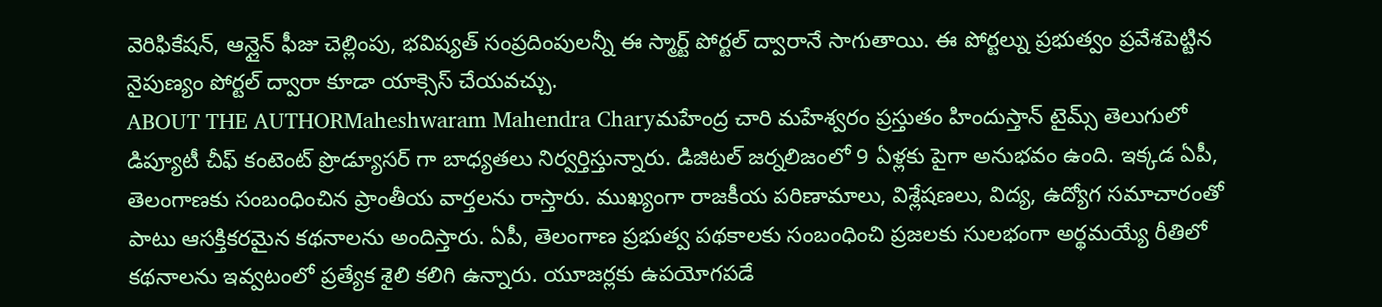వెరిఫికేషన్, ఆన్లైన్ ఫీజు చెల్లింపు, భవిష్యత్ సంప్రదింపులన్నీ ఈ స్మార్ట్ పోర్టల్ ద్వారానే సాగుతాయి. ఈ పోర్టల్ను ప్రభుత్వం ప్రవేశపెట్టిన నైపుణ్యం పోర్టల్ ద్వారా కూడా యాక్సెస్ చేయవచ్చు.
ABOUT THE AUTHORMaheshwaram Mahendra Charyమహేంద్ర చారి మహేశ్వరం ప్రస్తుతం హిందుస్తాన్ టైమ్స్ తెలుగులో డిప్యూటీ చీఫ్ కంటెంట్ ప్రొడ్యూసర్ గా బాధ్యతలు నిర్వర్తిస్తున్నారు. డిజిటల్ జర్నలిజంలో 9 ఏళ్లకు పైగా అనుభవం ఉంది. ఇక్కడ ఏపీ, తెలంగాణకు సంబంధించిన ప్రాంతీయ వార్తలను రాస్తారు. ముఖ్యంగా రాజకీయ పరిణామాలు, విశ్లేషణలు, విద్య, ఉద్యోగ సమాచారంతో పాటు ఆసక్తికరమైన కథనాలను అందిస్తారు. ఏపీ, తెలంగాణ ప్రభుత్వ పథకాలకు సంబంధించి ప్రజలకు సులభంగా అర్థమయ్యే రీతిలో కథనాలను ఇవ్వటంలో ప్రత్యేక శైలి కలిగి ఉన్నారు. యూజర్లకు ఉపయోగపడే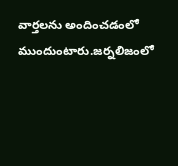వార్తలను అందించడంలో ముందుంటారు.జర్నలిజంలో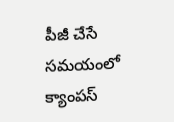పీజీ చేసే సమయంలో క్యాంపస్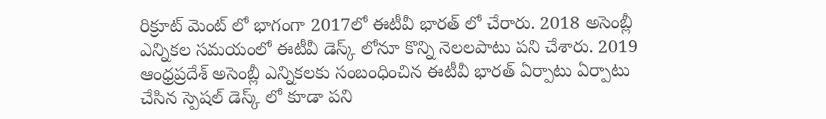రిక్రూట్ మెంట్ లో భాగంగా 2017లో ఈటీవీ భారత్ లో చేరారు. 2018 అసెంబ్లీ ఎన్నికల సమయంలో ఈటీవీ డెస్క్ లోనూ కొన్ని నెలలపాటు పని చేశారు. 2019 ఆంధ్రప్రదేశ్ అసెంబ్లీ ఎన్నికలకు సంబంధించిన ఈటీవీ భారత్ ఏర్పాటు ఏర్పాటు చేసిన స్పెషల్ డెస్క్ లో కూడా పని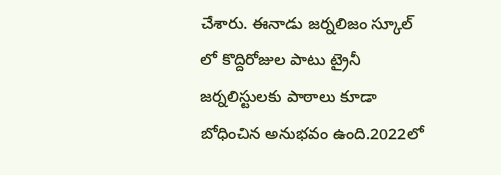చేశారు. ఈనాడు జర్నలిజం స్కూల్ లో కొద్దిరోజుల పాటు ట్రైనీ జర్నలిస్టులకు పాఠాలు కూడా బోధించిన అనుభవం ఉంది.2022లో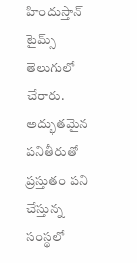హిందుస్తాన్ టైమ్స్ తెలుగులో చేరారు. అద్భుతమైన పనితీరుతో ప్రస్తుతం పని చేస్తున్న సంస్థలో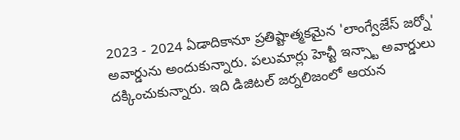2023 - 2024 ఏడాదికానూ ప్రతిష్టాత్మకమైన 'లాంగ్వేజేస్ జర్నో' అవార్డును అందుకున్నారు. పలుమార్లు హెచ్టీ ఇన్స్టా అవార్డులు దక్కించుకున్నారు. ఇది డిజిటల్ జర్నలిజంలో ఆయన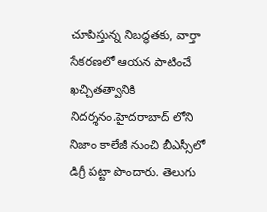చూపిస్తున్న నిబద్ధతకు, వార్తా సేకరణలో ఆయన పాటించే ఖచ్చితత్వానికి నిదర్శనం.హైదరాబాద్ లోని నిజాం కాలేజీ నుంచి బీఎస్సీలో డిగ్రీ పట్టా పొందారు. తెలుగు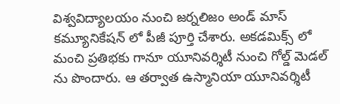విశ్వవిద్యాలయం నుంచి జర్నలిజం అండ్ మాస్ కమ్యూనికేషన్ లో పీజీ పూర్తి చేశారు. అకడమిక్స్ లో మంచి ప్రతిభకు గానూ యూనివర్శిటీ నుంచి గోల్డ్ మెడల్ ను పొందారు. ఆ తర్వాత ఉస్మానియా యూనివర్శిటీ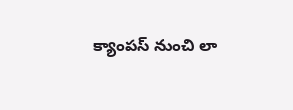క్యాంపస్ నుంచి లా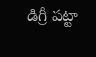డిగ్రీ పట్టా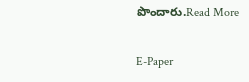పొందారు.Read More

E-Paper